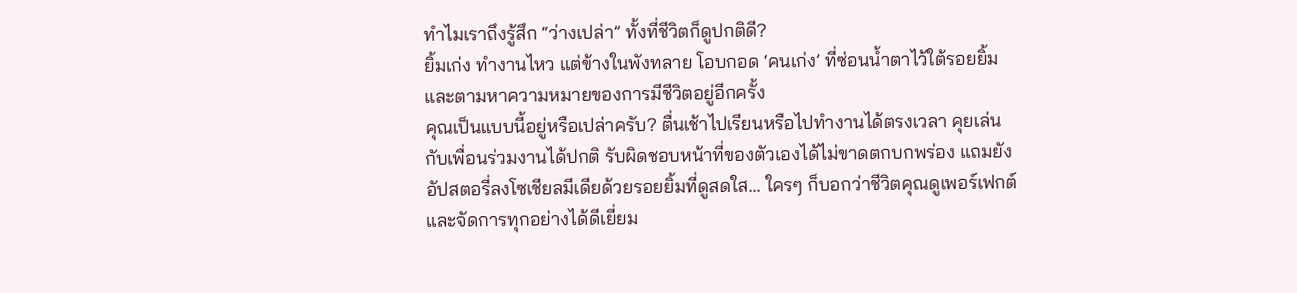ทำไมเราถึงรู้สึก “ว่างเปล่า” ทั้งที่ชีวิตก็ดูปกติดี?
ยิ้มเก่ง ทำงานไหว แต่ข้างในพังทลาย โอบกอด ‘คนเก่ง’ ที่ซ่อนน้ำตาไว้ใต้รอยยิ้ม และตามหาความหมายของการมีชีวิตอยู่อีกครั้ง
คุณเป็นแบบนี้อยู่หรือเปล่าครับ? ตื่นเช้าไปเรียนหรือไปทำงานได้ตรงเวลา คุยเล่นกับเพื่อนร่วมงานได้ปกติ รับผิดชอบหน้าที่ของตัวเองได้ไม่ขาดตกบกพร่อง แถมยังอัปสตอรี่ลงโซเชียลมีเดียด้วยรอยยิ้มที่ดูสดใส... ใครๆ ก็บอกว่าชีวิตคุณดูเพอร์เฟกต์และจัดการทุกอย่างได้ดีเยี่ยม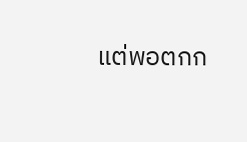แต่พอตกก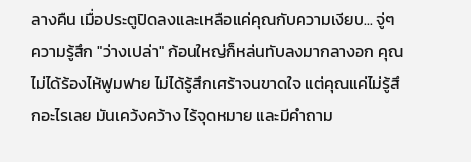ลางคืน เมื่อประตูปิดลงและเหลือแค่คุณกับความเงียบ... จู่ๆ ความรู้สึก "ว่างเปล่า" ก้อนใหญ่ก็หล่นทับลงมากลางอก คุณไม่ได้ร้องไห้ฟูมฟาย ไม่ได้รู้สึกเศร้าจนขาดใจ แต่คุณแค่ไม่รู้สึกอะไรเลย มันเคว้งคว้าง ไร้จุดหมาย และมีคำถาม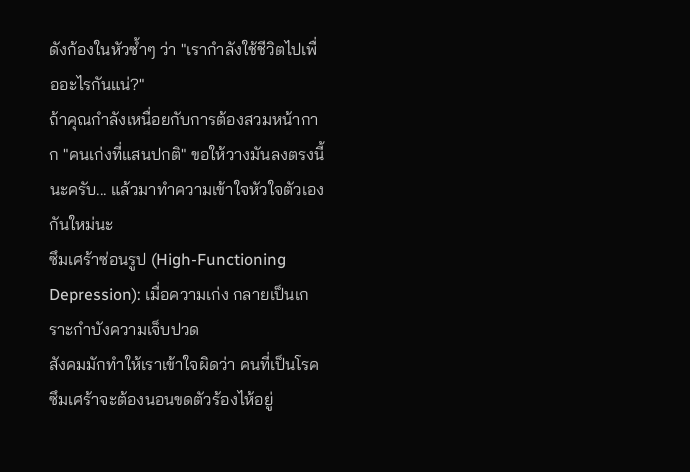ดังก้องในหัวซ้ำๆ ว่า "เรากำลังใช้ชีวิตไปเพื่ออะไรกันแน่?"
ถ้าคุณกำลังเหนื่อยกับการต้องสวมหน้ากาก "คนเก่งที่แสนปกติ" ขอให้วางมันลงตรงนี้นะครับ... แล้วมาทำความเข้าใจหัวใจตัวเองกันใหม่นะ
ซึมเศร้าซ่อนรูป (High-Functioning Depression): เมื่อความเก่ง กลายเป็นเกราะกำบังความเจ็บปวด
สังคมมักทำให้เราเข้าใจผิดว่า คนที่เป็นโรคซึมเศร้าจะต้องนอนขดตัวร้องไห้อยู่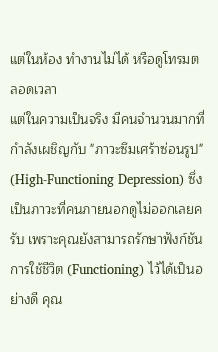แต่ในห้อง ทำงานไม่ได้ หรือดูโทรมตลอดเวลา
แต่ในความเป็นจริง มีคนจำนวนมากที่กำลังเผชิญกับ "ภาวะซึมเศร้าซ่อนรูป" (High-Functioning Depression) ซึ่งเป็นภาวะที่คนภายนอกดูไม่ออกเลยครับ เพราะคุณยังสามารถรักษาฟังก์ชันการใช้ชีวิต (Functioning) ไว้ได้เป็นอย่างดี คุณ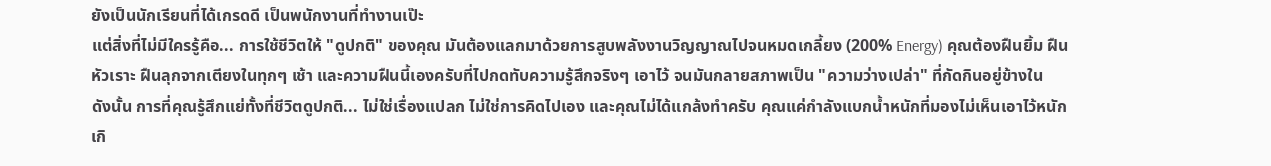ยังเป็นนักเรียนที่ได้เกรดดี เป็นพนักงานที่ทำงานเป๊ะ
แต่สิ่งที่ไม่มีใครรู้คือ... การใช้ชีวิตให้ "ดูปกติ" ของคุณ มันต้องแลกมาด้วยการสูบพลังงานวิญญาณไปจนหมดเกลี้ยง (200% Energy) คุณต้องฝืนยิ้ม ฝืนหัวเราะ ฝืนลุกจากเตียงในทุกๆ เช้า และความฝืนนี้เองครับที่ไปกดทับความรู้สึกจริงๆ เอาไว้ จนมันกลายสภาพเป็น "ความว่างเปล่า" ที่กัดกินอยู่ข้างใน
ดังนั้น การที่คุณรู้สึกแย่ทั้งที่ชีวิตดูปกติ... ไม่ใช่เรื่องแปลก ไม่ใช่การคิดไปเอง และคุณไม่ได้แกล้งทำครับ คุณแค่กำลังแบกน้ำหนักที่มองไม่เห็นเอาไว้หนักเกิ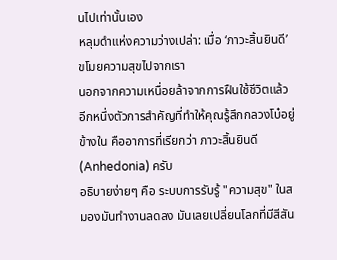นไปเท่านั้นเอง
หลุมดำแห่งความว่างเปล่า: เมื่อ ‘ภาวะสิ้นยินดี’ ขโมยความสุขไปจากเรา
นอกจากความเหนื่อยล้าจากการฝืนใช้ชีวิตแล้ว อีกหนึ่งตัวการสำคัญที่ทำให้คุณรู้สึกกลวงโบ๋อยู่ข้างใน คืออาการที่เรียกว่า ภาวะสิ้นยินดี (Anhedonia) ครับ
อธิบายง่ายๆ คือ ระบบการรับรู้ "ความสุข" ในสมองมันทำงานลดลง มันเลยเปลี่ยนโลกที่มีสีสัน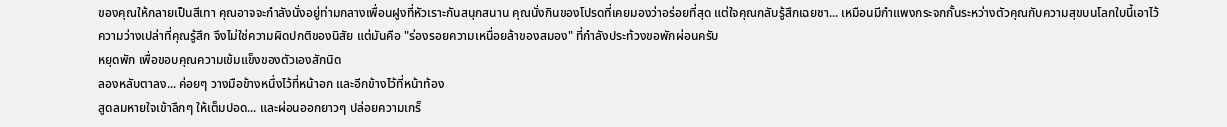ของคุณให้กลายเป็นสีเทา คุณอาจจะกำลังนั่งอยู่ท่ามกลางเพื่อนฝูงที่หัวเราะกันสนุกสนาน คุณนั่งกินของโปรดที่เคยมองว่าอร่อยที่สุด แต่ใจคุณกลับรู้สึกเฉยชา... เหมือนมีกำแพงกระจกกั้นระหว่างตัวคุณกับความสุขบนโลกใบนี้เอาไว้
ความว่างเปล่าที่คุณรู้สึก จึงไม่ใช่ความผิดปกติของนิสัย แต่มันคือ "ร่องรอยความเหนื่อยล้าของสมอง" ที่กำลังประท้วงขอพักผ่อนครับ
หยุดพัก เพื่อขอบคุณความเข้มแข็งของตัวเองสักนิด
ลองหลับตาลง... ค่อยๆ วางมือข้างหนึ่งไว้ที่หน้าอก และอีกข้างไว้ที่หน้าท้อง
สูดลมหายใจเข้าลึกๆ ให้เต็มปอด... และผ่อนออกยาวๆ ปล่อยความเกร็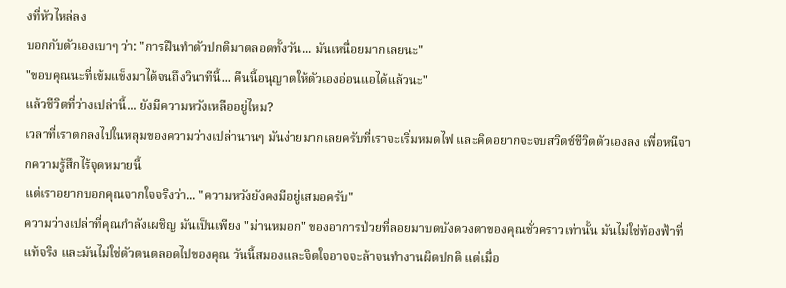งที่หัวไหล่ลง
บอกกับตัวเองเบาๆ ว่า: "การฝืนทำตัวปกติมาตลอดทั้งวัน... มันเหนื่อยมากเลยนะ"
"ขอบคุณนะที่เข้มแข็งมาได้จนถึงวินาทีนี้... คืนนี้อนุญาตให้ตัวเองอ่อนแอได้แล้วนะ"
แล้วชีวิตที่ว่างเปล่านี้... ยังมีความหวังเหลืออยู่ไหม?
เวลาที่เราตกลงไปในหลุมของความว่างเปล่านานๆ มันง่ายมากเลยครับที่เราจะเริ่มหมดไฟ และคิดอยากจะจบสวิตช์ชีวิตตัวเองลง เพื่อหนีจากความรู้สึกไร้จุดหมายนี้
แต่เราอยากบอกคุณจากใจจริงว่า... "ความหวังยังคงมีอยู่เสมอครับ"
ความว่างเปล่าที่คุณกำลังเผชิญ มันเป็นเพียง "ม่านหมอก" ของอาการป่วยที่ลอยมาบดบังดวงตาของคุณชั่วคราวเท่านั้น มันไม่ใช่ท้องฟ้าที่แท้จริง และมันไม่ใช่ตัวตนตลอดไปของคุณ วันนี้สมองและจิตใจอาจจะล้าจนทำงานผิดปกติ แต่เมื่อ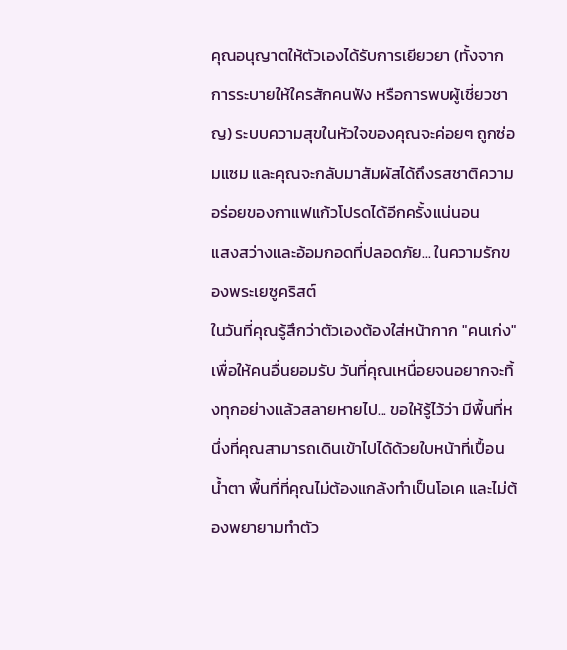คุณอนุญาตให้ตัวเองได้รับการเยียวยา (ทั้งจากการระบายให้ใครสักคนฟัง หรือการพบผู้เชี่ยวชาญ) ระบบความสุขในหัวใจของคุณจะค่อยๆ ถูกซ่อมแซม และคุณจะกลับมาสัมผัสได้ถึงรสชาติความอร่อยของกาแฟแก้วโปรดได้อีกครั้งแน่นอน
แสงสว่างและอ้อมกอดที่ปลอดภัย... ในความรักของพระเยซูคริสต์
ในวันที่คุณรู้สึกว่าตัวเองต้องใส่หน้ากาก "คนเก่ง" เพื่อให้คนอื่นยอมรับ วันที่คุณเหนื่อยจนอยากจะทิ้งทุกอย่างแล้วสลายหายไป... ขอให้รู้ไว้ว่า มีพื้นที่หนึ่งที่คุณสามารถเดินเข้าไปได้ด้วยใบหน้าที่เปื้อนน้ำตา พื้นที่ที่คุณไม่ต้องแกล้งทำเป็นโอเค และไม่ต้องพยายามทำตัว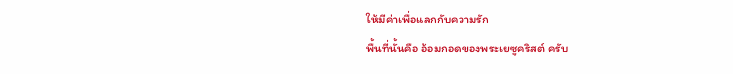ให้มีค่าเพื่อแลกกับความรัก
พื้นที่นั้นคือ อ้อมกอดของพระเยซูคริสต์ ครับ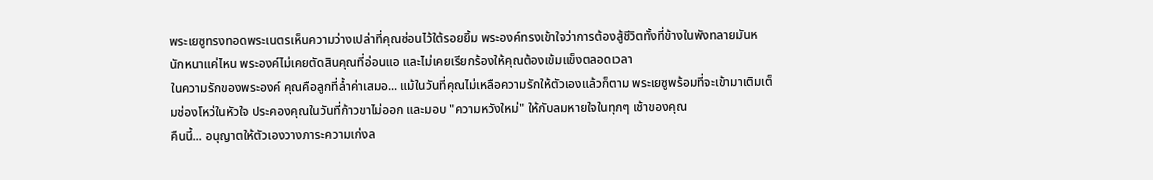พระเยซูทรงทอดพระเนตรเห็นความว่างเปล่าที่คุณซ่อนไว้ใต้รอยยิ้ม พระองค์ทรงเข้าใจว่าการต้องสู้ชีวิตทั้งที่ข้างในพังทลายมันหนักหนาแค่ไหน พระองค์ไม่เคยตัดสินคุณที่อ่อนแอ และไม่เคยเรียกร้องให้คุณต้องเข้มแข็งตลอดเวลา
ในความรักของพระองค์ คุณคือลูกที่ล้ำค่าเสมอ... แม้ในวันที่คุณไม่เหลือความรักให้ตัวเองแล้วก็ตาม พระเยซูพร้อมที่จะเข้ามาเติมเต็มช่องโหว่ในหัวใจ ประคองคุณในวันที่ก้าวขาไม่ออก และมอบ "ความหวังใหม่" ให้กับลมหายใจในทุกๆ เช้าของคุณ
คืนนี้... อนุญาตให้ตัวเองวางภาระความเก่งล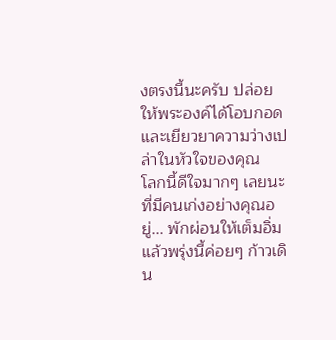งตรงนี้นะครับ ปล่อยให้พระองค์ได้โอบกอดและเยียวยาความว่างเปล่าในหัวใจของคุณ
โลกนี้ดีใจมากๆ เลยนะ ที่มีคนเก่งอย่างคุณอยู่... พักผ่อนให้เต็มอิ่ม แล้วพรุ่งนี้ค่อยๆ ก้าวเดิน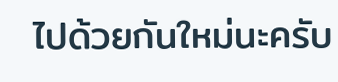ไปด้วยกันใหม่นะครับ